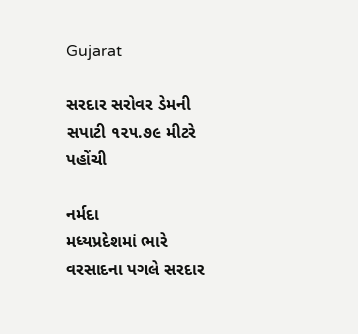Gujarat

સરદાર સરોવર ડેમની સપાટી ૧૨૫.૭૯ મીટરે પહોંચી

નર્મદા
મધ્યપ્રદેશમાં ભારે વરસાદના પગલે સરદાર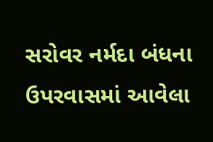સરોવર નર્મદા બંધના ઉપરવાસમાં આવેલા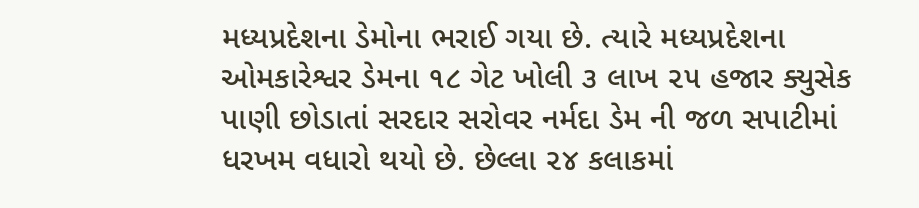મધ્યપ્રદેશના ડેમોના ભરાઈ ગયા છે. ત્યારે મધ્યપ્રદેશના ઓમકારેશ્વર ડેમના ૧૮ ગેટ ખોલી ૩ લાખ ૨૫ હજાર ક્યુસેક પાણી છોડાતાં સરદાર સરોવર નર્મદા ડેમ ની જળ સપાટીમાં ધરખમ વધારો થયો છે. છેલ્લા ૨૪ કલાકમાં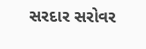સરદાર સરોવર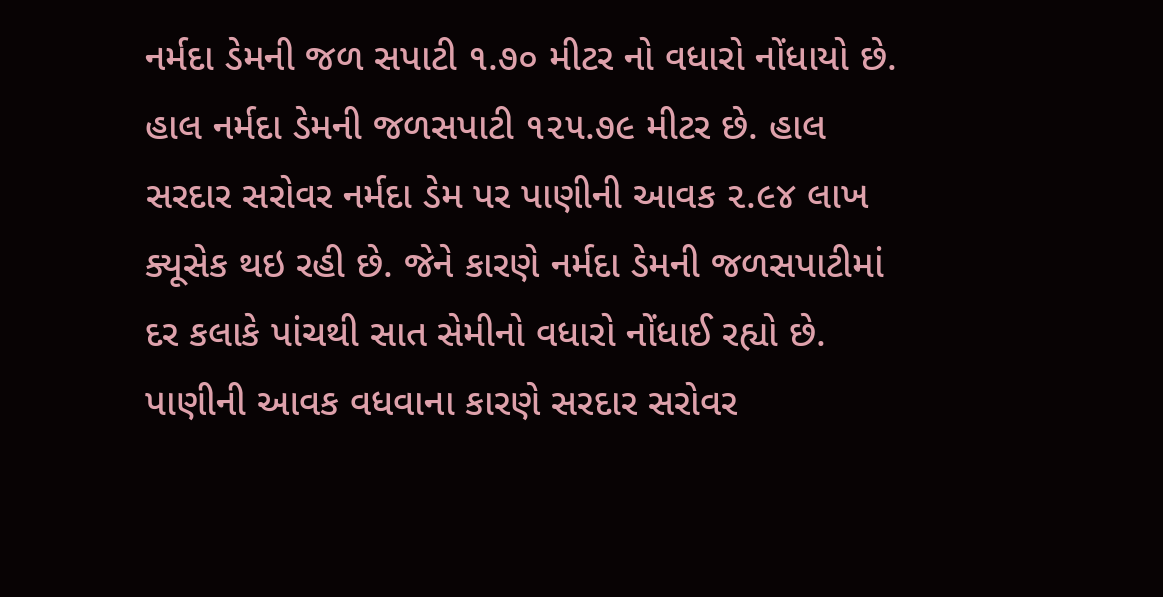નર્મદા ડેમની જળ સપાટી ૧.૭૦ મીટર નો વધારો નોંધાયો છે. હાલ નર્મદા ડેમની જળસપાટી ૧૨૫.૭૯ મીટર છે. હાલ સરદાર સરોવર નર્મદા ડેમ પર પાણીની આવક ૨.૯૪ લાખ ક્યૂસેક થઇ રહી છે. જેને કારણે નર્મદા ડેમની જળસપાટીમાં દર કલાકે પાંચથી સાત સેમીનો વધારો નોંધાઈ રહ્યો છે. પાણીની આવક વધવાના કારણે સરદાર સરોવર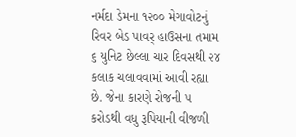નર્મદા ડેમના ૧૨૦૦ મેગાવોટનું રિવર બેડ પાવર્‌ હાઉસના તમામ ૬ યુનિટ છેલ્લા ચાર દિવસથી ૨૪ કલાક ચલાવવામાં આવી રહ્યા છે. જેના કારણે રોજની ૫ કરોડથી વધુ રૂપિયાની વીજળી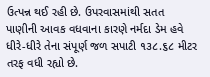ઉત્પન્ન થઈ રહી છે. ઉપરવાસમાંથી સતત પાણીની આવક વધવાના કારણે નર્મદા ડેમ હવે ધીરે-ધીરે તેના સંપૂર્ણ જળ સપાટી ૧૩૮.૬૮ મીટર તરફ વધી રહ્યો છે.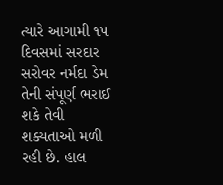ત્યારે આગામી ૧૫ દિવસમાં સરદાર સરોવર નર્મદા ડેમ તેની સંપૂર્ણ ભરાઈ શકે તેવી શક્યતાઓ મળી રહી છે. હાલ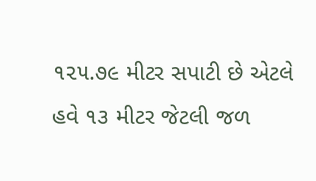૧૨૫.૭૯ મીટર સપાટી છે એટલે હવે ૧૩ મીટર જેટલી જળ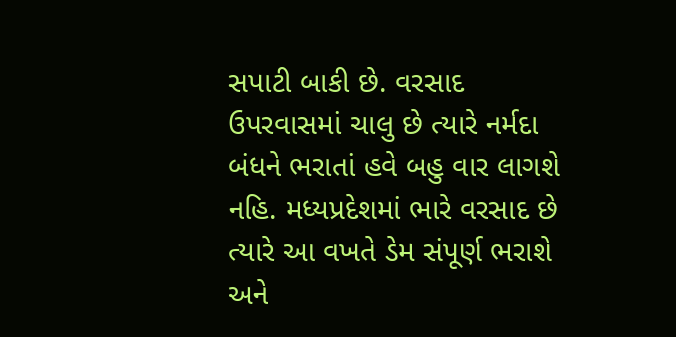સપાટી બાકી છે. વરસાદ ઉપરવાસમાં ચાલુ છે ત્યારે નર્મદા બંધને ભરાતાં હવે બહુ વાર લાગશે નહિ. મધ્યપ્રદેશમાં ભારે વરસાદ છે ત્યારે આ વખતે ડેમ સંપૂર્ણ ભરાશે અને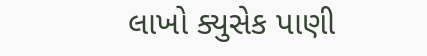લાખો ક્યુસેક પાણી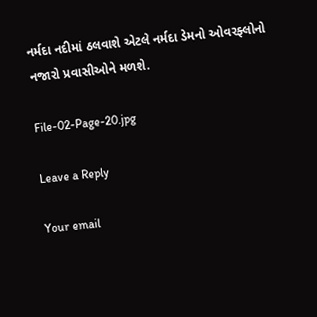નર્મદા નદીમાં ઠલવાશે એટલે નર્મદા ડેમનો ઓવરફ્લોનો નજારો પ્રવાસીઓને મળશે.

File-02-Page-20.jpg

Leave a Reply

Your email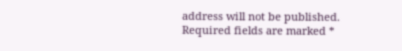address will not be published. Required fields are marked *